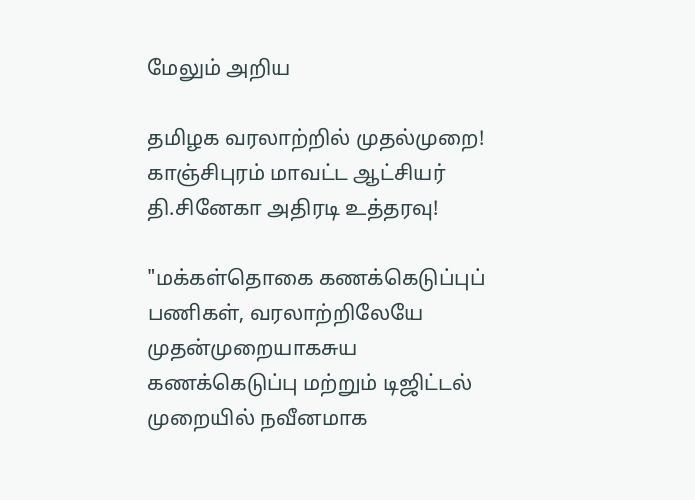மேலும் அறிய

தமிழக வரலாற்றில் முதல்முறை! காஞ்சிபுரம் மாவட்ட ஆட்சியர் தி.சினேகா அதிரடி உத்தரவு!

"மக்கள்தொகை கணக்கெடுப்புப் பணிகள், வரலாற்றிலேயே முதன்முறையாகசுய கணக்கெடுப்பு மற்றும் டிஜிட்டல் முறையில் நவீனமாக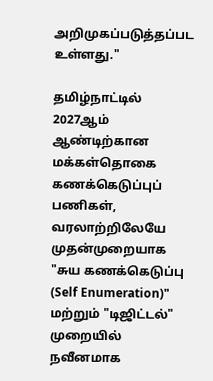அறிமுகப்படுத்தப்பட உள்ளது."

தமிழ்நாட்டில் 2027ஆம் ஆண்டிற்கான மக்கள்தொகை கணக்கெடுப்புப் பணிகள், வரலாற்றிலேயே முதன்முறையாக "சுய கணக்கெடுப்பு (Self Enumeration)" மற்றும் "டிஜிட்டல்" முறையில் நவீனமாக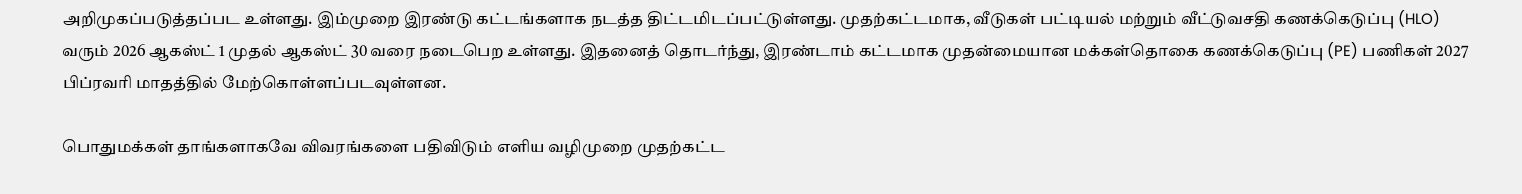அறிமுகப்படுத்தப்பட உள்ளது. இம்முறை இரண்டு கட்டங்களாக நடத்த திட்டமிடப்பட்டுள்ளது. முதற்கட்டமாக, வீடுகள் பட்டியல் மற்றும் வீட்டுவசதி கணக்கெடுப்பு (HLO) வரும் 2026 ஆகஸ்ட் 1 முதல் ஆகஸ்ட் 30 வரை நடைபெற உள்ளது. இதனைத் தொடர்ந்து, இரண்டாம் கட்டமாக முதன்மையான மக்கள்தொகை கணக்கெடுப்பு (PE) பணிகள் 2027 பிப்ரவரி மாதத்தில் மேற்கொள்ளப்படவுள்ளன.

பொதுமக்கள் தாங்களாகவே விவரங்களை பதிவிடும் எளிய வழிமுறை முதற்கட்ட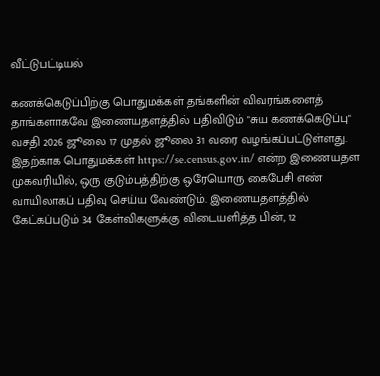வீட்டுபட்டியல்

கணக்கெடுப்பிற்கு பொதுமக்கள் தங்களின் விவரங்களைத் தாங்களாகவே இணையதளத்தில் பதிவிடும் "சுய கணக்கெடுப்பு" வசதி 2026 ஜூலை 17 முதல் ஜூலை 31 வரை வழங்கப்பட்டுள்ளது. இதற்காக பொதுமக்கள் https://se.census.gov.in/ என்ற இணையதள முகவரியில், ஒரு குடும்பத்திற்கு ஒரேயொரு கைபேசி எண் வாயிலாகப் பதிவு செய்ய வேண்டும். இணையதளத்தில் கேட்கப்படும் 34 கேள்விகளுக்கு விடையளித்த பின், 12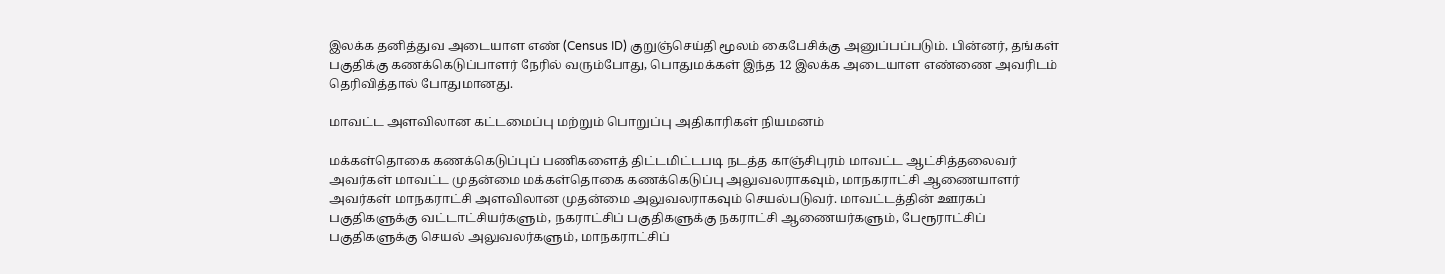இலக்க தனித்துவ அடையாள எண் (Census ID) குறுஞ்செய்தி மூலம் கைபேசிக்கு அனுப்பப்படும். பின்னர், தங்கள் பகுதிக்கு கணக்கெடுப்பாளர் நேரில் வரும்போது, பொதுமக்கள் இந்த 12 இலக்க அடையாள எண்ணை அவரிடம் தெரிவித்தால் போதுமானது.

மாவட்ட அளவிலான கட்டமைப்பு மற்றும் பொறுப்பு அதிகாரிகள் நியமனம்

மக்கள்தொகை கணக்கெடுப்புப் பணிகளைத் திட்டமிட்டபடி நடத்த காஞ்சிபுரம் மாவட்ட ஆட்சித்தலைவர் அவர்கள் மாவட்ட முதன்மை மக்கள்தொகை கணக்கெடுப்பு அலுவலராகவும், மாநகராட்சி ஆணையாளர் அவர்கள் மாநகராட்சி அளவிலான முதன்மை அலுவலராகவும் செயல்படுவர். மாவட்டத்தின் ஊரகப் பகுதிகளுக்கு வட்டாட்சியர்களும், நகராட்சிப் பகுதிகளுக்கு நகராட்சி ஆணையர்களும், பேரூராட்சிப் பகுதிகளுக்கு செயல் அலுவலர்களும், மாநகராட்சிப்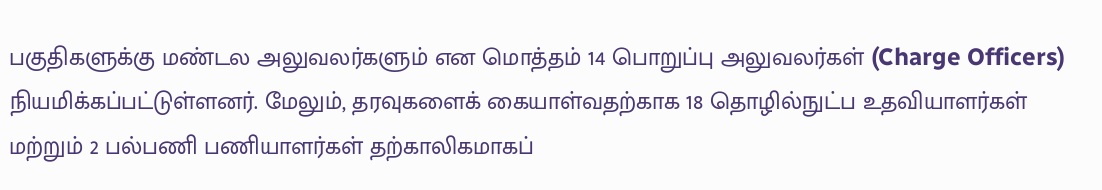பகுதிகளுக்கு மண்டல அலுவலர்களும் என மொத்தம் 14 பொறுப்பு அலுவலர்கள் (Charge Officers) நியமிக்கப்பட்டுள்ளனர். மேலும், தரவுகளைக் கையாள்வதற்காக 18 தொழில்நுட்ப உதவியாளர்கள் மற்றும் 2 பல்பணி பணியாளர்கள் தற்காலிகமாகப்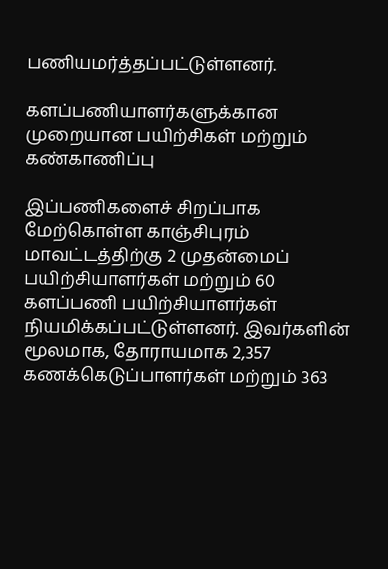பணியமர்த்தப்பட்டுள்ளனர்.

களப்பணியாளர்களுக்கான முறையான பயிற்சிகள் மற்றும் கண்காணிப்பு

இப்பணிகளைச் சிறப்பாக மேற்கொள்ள காஞ்சிபுரம் மாவட்டத்திற்கு 2 முதன்மைப் பயிற்சியாளர்கள் மற்றும் 60 களப்பணி பயிற்சியாளர்கள் நியமிக்கப்பட்டுள்ளனர். இவர்களின் மூலமாக, தோராயமாக 2,357 கணக்கெடுப்பாளர்கள் மற்றும் 363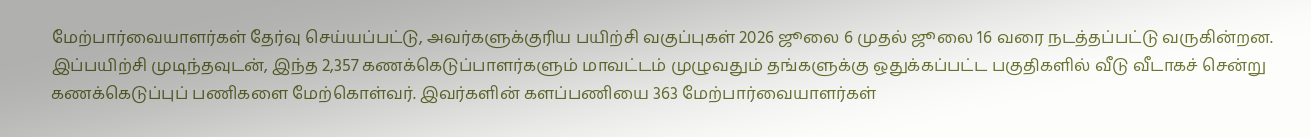மேற்பார்வையாளர்கள் தேர்வு செய்யப்பட்டு, அவர்களுக்குரிய பயிற்சி வகுப்புகள் 2026 ஜூலை 6 முதல் ஜூலை 16 வரை நடத்தப்பட்டு வருகின்றன. இப்பயிற்சி முடிந்தவுடன், இந்த 2,357 கணக்கெடுப்பாளர்களும் மாவட்டம் முழுவதும் தங்களுக்கு ஒதுக்கப்பட்ட பகுதிகளில் வீடு வீடாகச் சென்று கணக்கெடுப்புப் பணிகளை மேற்கொள்வர். இவர்களின் களப்பணியை 363 மேற்பார்வையாளர்கள்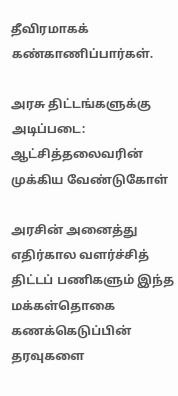தீவிரமாகக் கண்காணிப்பார்கள்.

அரசு திட்டங்களுக்கு அடிப்படை: ஆட்சித்தலைவரின் முக்கிய வேண்டுகோள்

அரசின் அனைத்து எதிர்கால வளர்ச்சித் திட்டப் பணிகளும் இந்த மக்கள்தொகை கணக்கெடுப்பின் தரவுகளை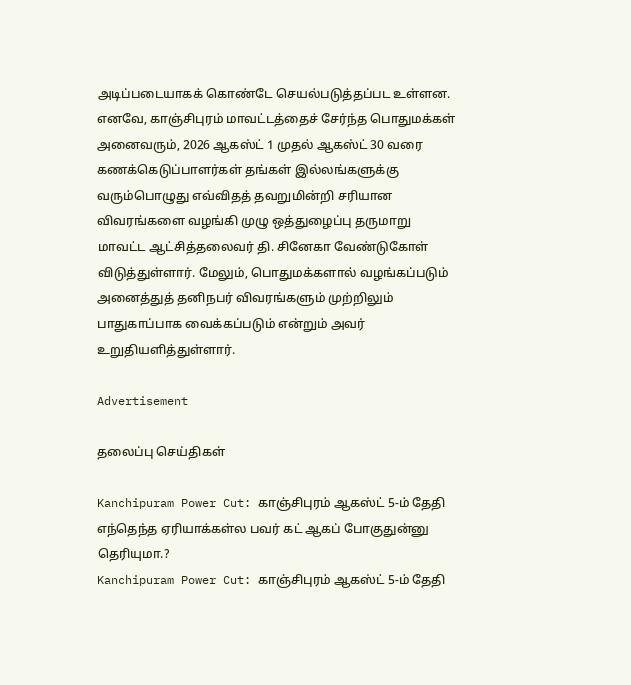அடிப்படையாகக் கொண்டே செயல்படுத்தப்பட உள்ளன. எனவே, காஞ்சிபுரம் மாவட்டத்தைச் சேர்ந்த பொதுமக்கள் அனைவரும், 2026 ஆகஸ்ட் 1 முதல் ஆகஸ்ட் 30 வரை கணக்கெடுப்பாளர்கள் தங்கள் இல்லங்களுக்கு வரும்பொழுது எவ்விதத் தவறுமின்றி சரியான விவரங்களை வழங்கி முழு ஒத்துழைப்பு தருமாறு மாவட்ட ஆட்சித்தலைவர் தி. சினேகா வேண்டுகோள் விடுத்துள்ளார். மேலும், பொதுமக்களால் வழங்கப்படும் அனைத்துத் தனிநபர் விவரங்களும் முற்றிலும் பாதுகாப்பாக வைக்கப்படும் என்றும் அவர் உறுதியளித்துள்ளார்.

Advertisement

தலைப்பு செய்திகள்

Kanchipuram Power Cut: காஞ்சிபுரம் ஆகஸ்ட் 5-ம் தேதி எந்தெந்த ஏரியாக்கள்ல பவர் கட் ஆகப் போகுதுன்னு தெரியுமா.?
Kanchipuram Power Cut: காஞ்சிபுரம் ஆகஸ்ட் 5-ம் தேதி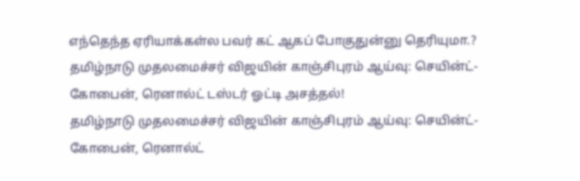எந்தெந்த ஏரியாக்கள்ல பவர் கட் ஆகப் போகுதுன்னு தெரியுமா.?
தமிழ்நாடு முதலமைச்சர் விஜயின் காஞ்சிபுரம் ஆய்வு: செயின்ட்-கோபைன், ரெனால்ட் டஸ்டர் ஓட்டி அசத்தல்!
தமிழ்நாடு முதலமைச்சர் விஜயின் காஞ்சிபுரம் ஆய்வு: செயின்ட்-கோபைன், ரெனால்ட்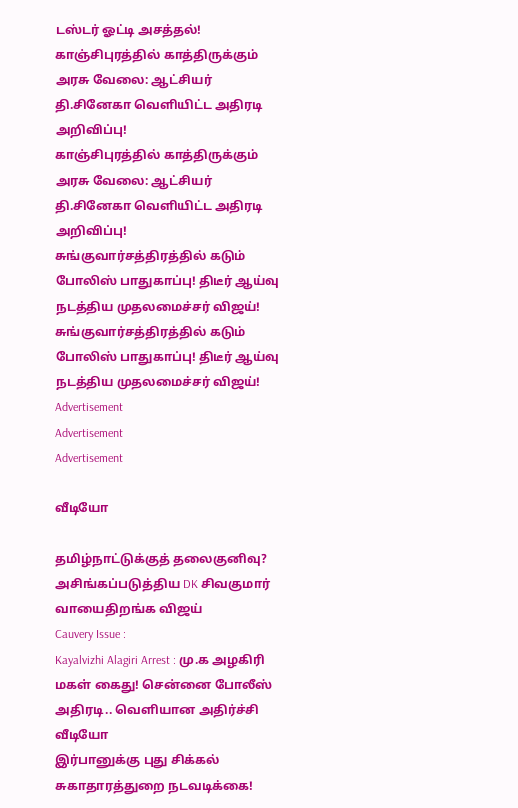டஸ்டர் ஓட்டி அசத்தல்!
காஞ்சிபுரத்தில் காத்திருக்கும் அரசு வேலை: ஆட்சியர் தி.சினேகா வெளியிட்ட அதிரடி அறிவிப்பு!
காஞ்சிபுரத்தில் காத்திருக்கும் அரசு வேலை: ஆட்சியர் தி.சினேகா வெளியிட்ட அதிரடி அறிவிப்பு!
சுங்குவார்சத்திரத்தில் கடும் போலிஸ் பாதுகாப்பு! திடீர் ஆய்வு நடத்திய முதலமைச்சர் விஜய்!
சுங்குவார்சத்திரத்தில் கடும் போலிஸ் பாதுகாப்பு! திடீர் ஆய்வு நடத்திய முதலமைச்சர் விஜய்!
Advertisement
Advertisement
Advertisement

வீடியோ

தமிழ்நாட்டுக்குத் தலைகுனிவு? அசிங்கப்படுத்திய DK சிவகுமார் வாயைதிறங்க விஜய்
Cauvery Issue :
Kayalvizhi Alagiri Arrest : மு.க அழகிரி மகள் கைது! சென்னை போலீஸ் அதிரடி.. வெளியான அதிர்ச்சி வீடியோ
இர்பானுக்கு புது சிக்கல் சுகாதாரத்துறை நடவடிக்கை!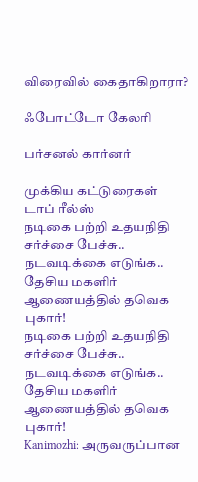விரைவில் கைதாகிறாரா?

ஃபோட்டோ கேலரி

பர்சனல் கார்னர்

முக்கிய கட்டுரைகள்
டாப் ரீல்ஸ்
நடிகை பற்றி உதயநிதி சர்ச்சை பேச்சு.. நடவடிக்கை எடுங்க.. தேசிய மகளிர் ஆணையத்தில் தவெக புகார்!
நடிகை பற்றி உதயநிதி சர்ச்சை பேச்சு.. நடவடிக்கை எடுங்க.. தேசிய மகளிர் ஆணையத்தில் தவெக புகார்!
Kanimozhi: அருவருப்பான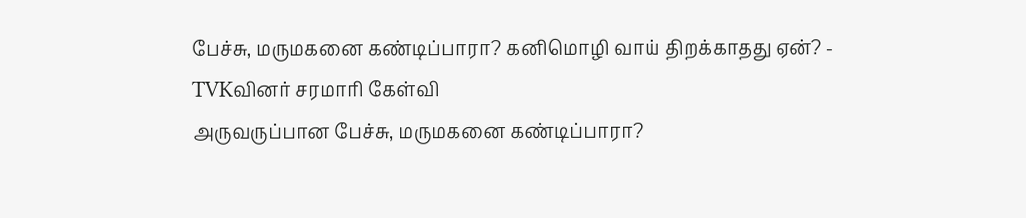பேச்சு, மருமகனை கண்டிப்பாரா? கனிமொழி வாய் திறக்காதது ஏன்? - TVKவினர் சரமாரி கேள்வி
அருவருப்பான பேச்சு, மருமகனை கண்டிப்பாரா?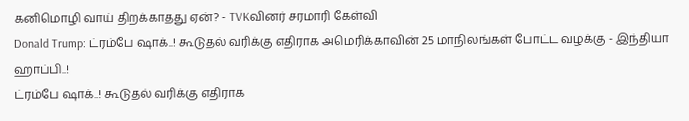கனிமொழி வாய் திறக்காதது ஏன்? - TVKவினர் சரமாரி கேள்வி
Donald Trump: ட்ரம்பே ஷாக்..! கூடுதல் வரிக்கு எதிராக அமெரிக்காவின் 25 மாநிலங்கள் போட்ட வழக்கு - இந்தியா ஹாப்பி..!
ட்ரம்பே ஷாக்..! கூடுதல் வரிக்கு எதிராக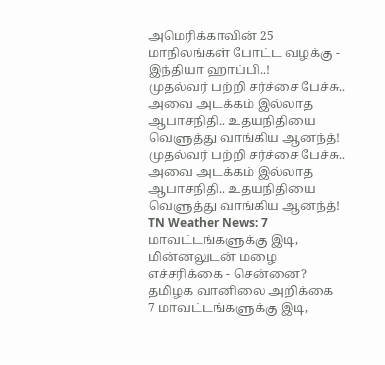அமெரிக்காவின் 25 மாநிலங்கள் போட்ட வழக்கு - இந்தியா ஹாப்பி..!
முதல்வர் பற்றி சர்ச்சை பேச்சு.. அவை அடக்கம் இல்லாத ஆபாசநிதி.. உதயநிதியை வெளுத்து வாங்கிய ஆனந்த்!
முதல்வர் பற்றி சர்ச்சை பேச்சு.. அவை அடக்கம் இல்லாத ஆபாசநிதி.. உதயநிதியை வெளுத்து வாங்கிய ஆனந்த்!
TN Weather News: 7 மாவட்டங்களுக்கு இடி, மின்னலுடன் மழை எச்சரிக்கை - சென்னை? தமிழக வானிலை அறிக்கை
7 மாவட்டங்களுக்கு இடி,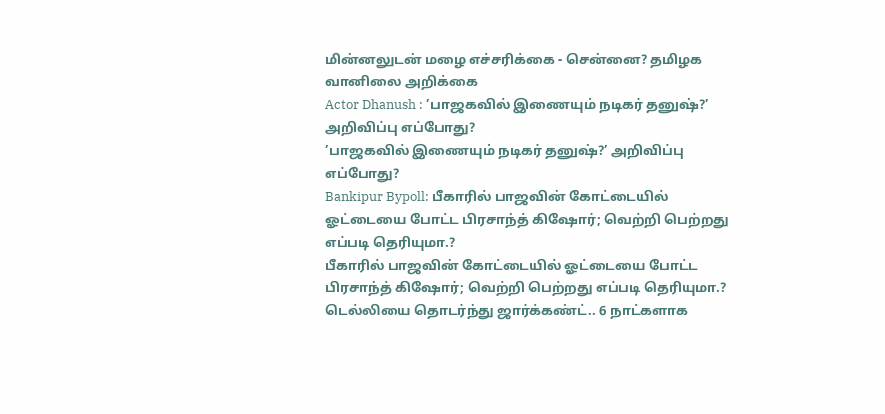மின்னலுடன் மழை எச்சரிக்கை - சென்னை? தமிழக வானிலை அறிக்கை
Actor Dhanush : ’பாஜகவில் இணையும் நடிகர் தனுஷ்?’ அறிவிப்பு எப்போது?
’பாஜகவில் இணையும் நடிகர் தனுஷ்?’ அறிவிப்பு எப்போது?
Bankipur Bypoll: பீகாரில் பாஜவின் கோட்டையில் ஓட்டையை போட்ட பிரசாந்த் கிஷோர்; வெற்றி பெற்றது எப்படி தெரியுமா.?
பீகாரில் பாஜவின் கோட்டையில் ஓட்டையை போட்ட பிரசாந்த் கிஷோர்; வெற்றி பெற்றது எப்படி தெரியுமா.?
டெல்லியை தொடர்ந்து ஜார்க்கண்ட்.. 6 நாட்களாக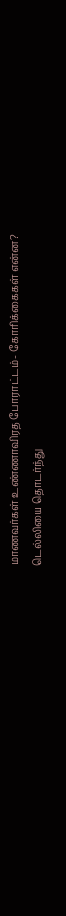மாணவர்கள் உண்ணாவிரத போராட்டம்- கோரிக்கைகள் என்ன?
டெல்லியை தொடர்ந்து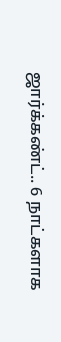ஜார்க்கண்ட்.. 6 நாட்களாக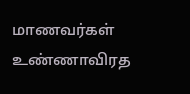மாணவர்கள் உண்ணாவிரத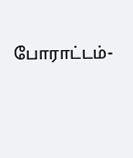போராட்டம்-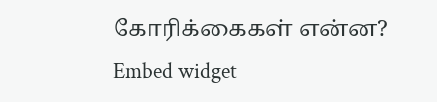கோரிக்கைகள் என்ன?
Embed widget